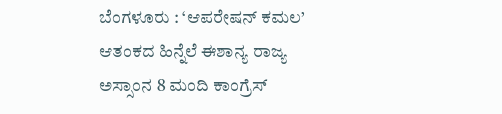ಬೆಂಗಳೂರು : ‘ಆಪರೇಷನ್ ಕಮಲ’ ಆತಂಕದ ಹಿನ್ನೆಲೆ ಈಶಾನ್ಯ ರಾಜ್ಯ ಅಸ್ಸಾಂನ 8 ಮಂದಿ ಕಾಂಗ್ರೆಸ್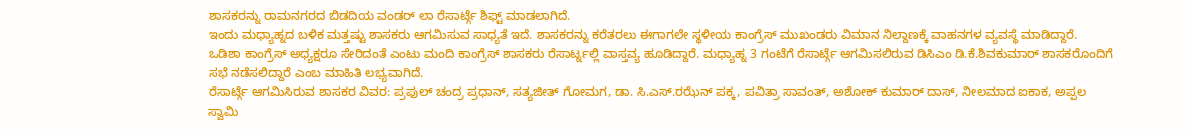ಶಾಸಕರನ್ನು ರಾಮನಗರದ ಬಿಡದಿಯ ವಂಡರ್ ಲಾ ರೆಸಾರ್ಟ್ಗೆ ಶಿಫ್ಟ್ ಮಾಡಲಾಗಿದೆ.
ಇಂದು ಮಧ್ಯಾಹ್ನದ ಬಳಿಕ ಮತ್ತಷ್ಟು ಶಾಸಕರು ಆಗಮಿಸುವ ಸಾಧ್ಯತೆ ಇದೆ. ಶಾಸಕರನ್ನು ಕರೆತರಲು ಈಗಾಗಲೇ ಸ್ಥಳೀಯ ಕಾಂಗ್ರೆಸ್ ಮುಖಂಡರು ವಿಮಾನ ನಿಲ್ದಾಣಕ್ಕೆ ವಾಹನಗಳ ವ್ಯವಸ್ಥೆ ಮಾಡಿದ್ದಾರೆ.
ಒಡಿಶಾ ಕಾಂಗ್ರೆಸ್ ಅಧ್ಯಕ್ಷರೂ ಸೇರಿದಂತೆ ಎಂಟು ಮಂದಿ ಕಾಂಗ್ರೆಸ್ ಶಾಸಕರು ರೆಸಾರ್ಟ್ನಲ್ಲಿ ವಾಸ್ತವ್ಯ ಹೂಡಿದ್ದಾರೆ. ಮಧ್ಯಾಹ್ನ 3 ಗಂಟೆಗೆ ರೆಸಾರ್ಟ್ಗೆ ಆಗಮಿಸಲಿರುವ ಡಿಸಿಎಂ ಡಿ.ಕೆ.ಶಿವಕುಮಾರ್ ಶಾಸಕರೊಂದಿಗೆ ಸಭೆ ನಡೆಸಲಿದ್ದಾರೆ ಎಂಬ ಮಾಹಿತಿ ಲಭ್ಯವಾಗಿದೆ.
ರೆಸಾರ್ಟ್ಗೆ ಆಗಮಿಸಿರುವ ಶಾಸಕರ ವಿವರ: ಪ್ರಫುಲ್ ಚಂದ್ರ ಪ್ರಧಾನ್, ಸತ್ಯಜೀತ್ ಗೋಮಗ, ಡಾ. ಸಿ.ಎಸ್.ರಝೆನ್ ಪಕ್ಕ, ಪವಿತ್ರಾ ಸಾವಂತ್, ಅಶೋಕ್ ಕುಮಾರ್ ದಾಸ್, ನೀಲಮಾದ ಐಕಾಕ, ಅಪ್ಪಲ ಸ್ವಾಮಿ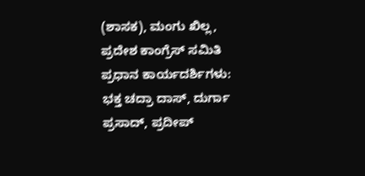(ಶಾಸಕ), ಮಂಗು ಖಿಲ್ಲ,
ಪ್ರದೇಶ ಕಾಂಗ್ರೆಸ್ ಸಮಿತಿ ಪ್ರಧಾನ ಕಾರ್ಯದರ್ಶಿಗಳು: ಭಕ್ತ ಚದ್ರಾ ದಾಸ್, ದುರ್ಗಾ ಪ್ರಸಾದ್, ಪ್ರದೀಪ್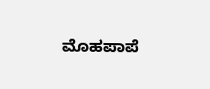ಮೊಹಪಾಪೆ